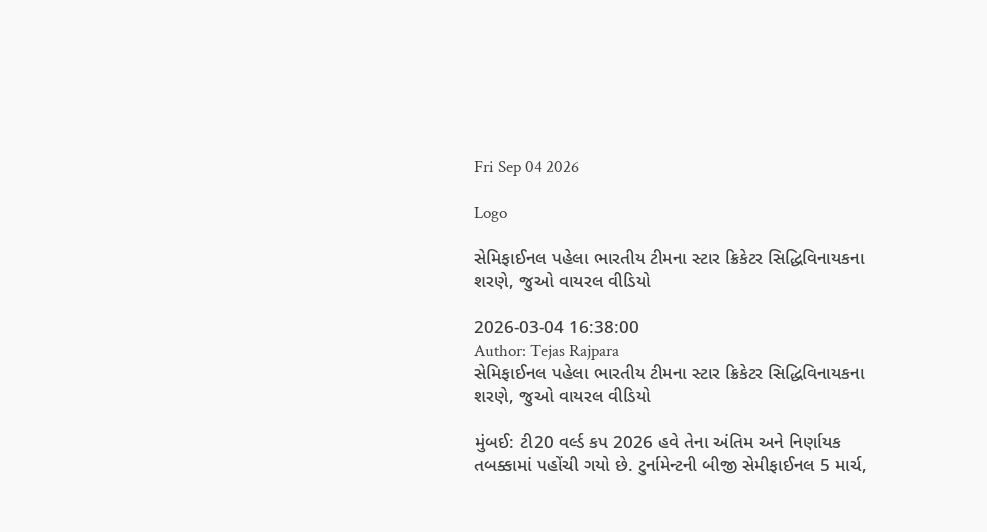Fri Sep 04 2026

Logo

સેમિફાઈનલ પહેલા ભારતીય ટીમના સ્ટાર ક્રિકેટર સિદ્ધિવિનાયકના શરણે, જુઓ વાયરલ વીડિયો

2026-03-04 16:38:00
Author: Tejas Rajpara
સેમિફાઈનલ પહેલા ભારતીય ટીમના સ્ટાર ક્રિકેટર સિદ્ધિવિનાયકના શરણે, જુઓ વાયરલ વીડિયો

મુંબઈ: ટી20 વર્લ્ડ કપ 2026 હવે તેના અંતિમ અને નિર્ણાયક તબક્કામાં પહોંચી ગયો છે. ટુર્નામેન્ટની બીજી સેમીફાઈનલ 5 માર્ચ,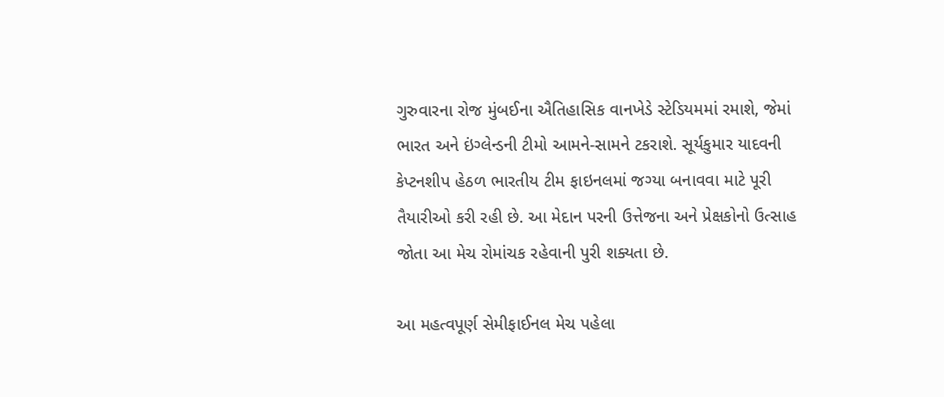ગુરુવારના રોજ મુંબઈના ઐતિહાસિક વાનખેડે સ્ટેડિયમમાં રમાશે, જેમાં ભારત અને ઇંગ્લેન્ડની ટીમો આમને-સામને ટકરાશે. સૂર્યકુમાર યાદવની કેપ્ટનશીપ હેઠળ ભારતીય ટીમ ફાઇનલમાં જગ્યા બનાવવા માટે પૂરી તૈયારીઓ કરી રહી છે. આ મેદાન પરની ઉત્તેજના અને પ્રેક્ષકોનો ઉત્સાહ જોતા આ મેચ રોમાંચક રહેવાની પુરી શક્યતા છે.

આ મહત્વપૂર્ણ સેમીફાઈનલ મેચ પહેલા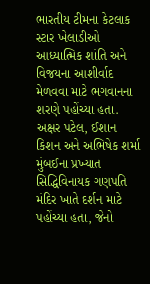ભારતીય ટીમના કેટલાક સ્ટાર ખેલાડીઓ આધ્યાત્મિક શાંતિ અને વિજયના આશીર્વાદ મેળવવા માટે ભગવાનના શરણે પહોંચ્યા હતા. અક્ષર પટેલ, ઈશાન કિશન અને અભિષેક શર્મા મુંબઈના પ્રખ્યાત સિદ્ધિવિનાયક ગણપતિ મંદિર ખાતે દર્શન માટે પહોંચ્યા હતા, જેનો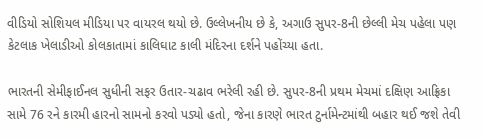વીડિયો સોશિયલ મીડિયા પર વાયરલ થયો છે. ઉલ્લેખનીય છે કે, અગાઉ સુપર-8ની છેલ્લી મેચ પહેલા પણ કેટલાક ખેલાડીઓ કોલકાતામાં કાલિઘાટ કાલી મંદિરના દર્શને પહોંચ્યા હતા.

ભારતની સેમીફાઈનલ સુધીની સફર ઉતાર-ચઢાવ ભરેલી રહી છે. સુપર-8ની પ્રથમ મેચમાં દક્ષિણ આફ્રિકા સામે 76 રને કારમી હારનો સામનો કરવો પડ્યો હતો, જેના કારણે ભારત ટુર્નામેન્ટમાંથી બહાર થઈ જશે તેવી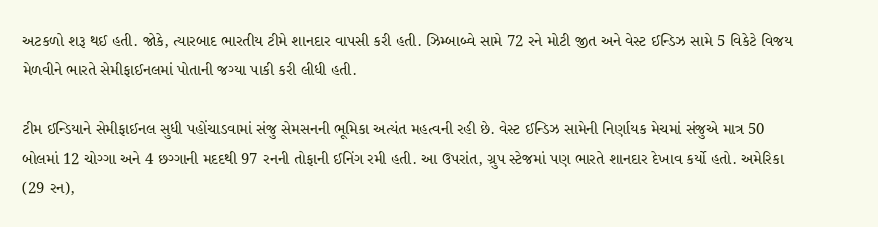અટકળો શરૂ થઈ હતી. જોકે, ત્યારબાદ ભારતીય ટીમે શાનદાર વાપસી કરી હતી. ઝિમ્બાબ્વે સામે 72 રને મોટી જીત અને વેસ્ટ ઈન્ડિઝ સામે 5 વિકેટે વિજય મેળવીને ભારતે સેમીફાઈનલમાં પોતાની જગ્યા પાકી કરી લીધી હતી.

ટીમ ઈન્ડિયાને સેમીફાઈનલ સુધી પહોંચાડવામાં સંજુ સેમસનની ભૂમિકા અત્યંત મહત્વની રહી છે. વેસ્ટ ઈન્ડિઝ સામેની નિર્ણાયક મેચમાં સંજુએ માત્ર 50 બોલમાં 12 ચોગ્ગા અને 4 છગ્ગાની મદદથી 97 રનની તોફાની ઈનિંગ રમી હતી. આ ઉપરાંત, ગ્રુપ સ્ટેજમાં પણ ભારતે શાનદાર દેખાવ કર્યો હતો. અમેરિકા (29 રન),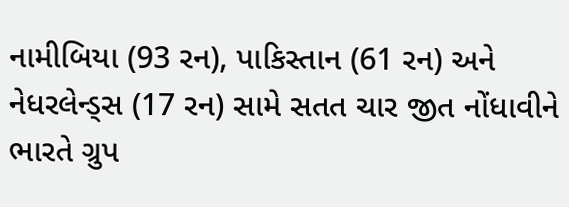નામીબિયા (93 રન), પાકિસ્તાન (61 રન) અને નેધરલેન્ડ્સ (17 રન) સામે સતત ચાર જીત નોંધાવીને ભારતે ગ્રુપ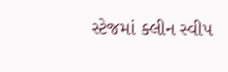સ્ટેજમાં ક્લીન સ્વીપ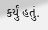કર્યું હતું.